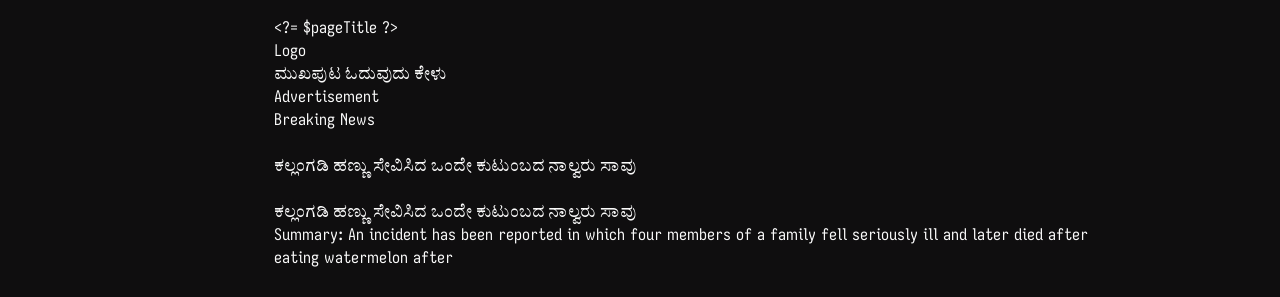<?= $pageTitle ?>
Logo
ಮುಖಪುಟ ಓದುವುದು ಕೇಳು
Advertisement
Breaking News

ಕಲ್ಲಂಗಡಿ ಹಣ್ಣು ಸೇವಿಸಿದ ಒಂದೇ ಕುಟುಂಬದ ನಾಲ್ವರು ಸಾವು

ಕಲ್ಲಂಗಡಿ ಹಣ್ಣು ಸೇವಿಸಿದ ಒಂದೇ ಕುಟುಂಬದ ನಾಲ್ವರು ಸಾವು
Summary: An incident has been reported in which four members of a family fell seriously ill and later died after eating watermelon after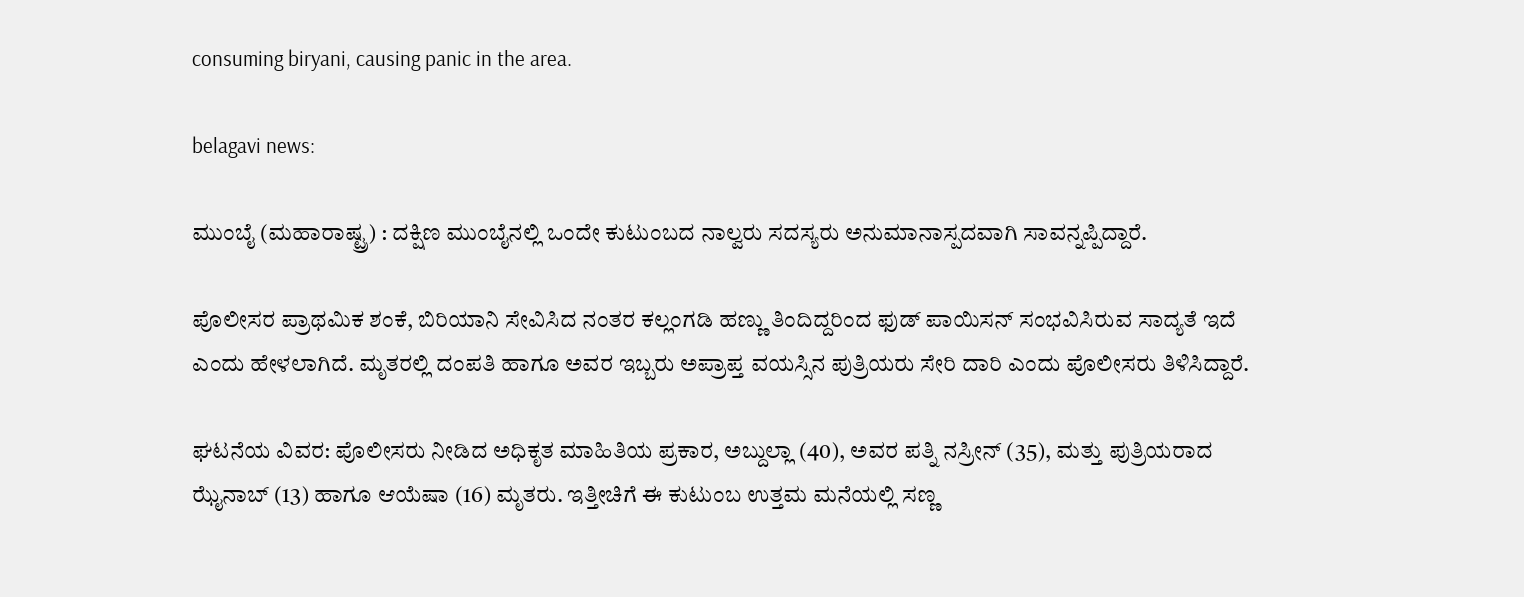consuming biryani, causing panic in the area.

belagavi news:

ಮುಂಬೈ (ಮಹಾರಾಷ್ಟ್ರ) : ದಕ್ಷಿಣ ಮುಂಬೈನಲ್ಲಿ ಒಂದೇ ಕುಟುಂಬದ ನಾಲ್ವರು ಸದಸ್ಯರು ಅನುಮಾನಾಸ್ಪದವಾಗಿ ಸಾವನ್ನಪ್ಪಿದ್ದಾರೆ.

ಪೊಲೀಸರ ಪ್ರಾಥಮಿಕ ಶಂಕೆ, ಬಿರಿಯಾನಿ ಸೇವಿಸಿದ ನಂತರ ಕಲ್ಲಂಗಡಿ ಹಣ್ಣು ತಿಂದಿದ್ದರಿಂದ ಫುಡ್ ಪಾಯಿಸನ್ ಸಂಭವಿಸಿರುವ ಸಾದ್ಯತೆ ಇದೆ ಎಂದು ಹೇಳಲಾಗಿದೆ. ಮೃತರಲ್ಲಿ ದಂಪತಿ ಹಾಗೂ ಅವರ ಇಬ್ಬರು ಅಪ್ರಾಪ್ತ ವಯಸ್ಸಿನ ಪುತ್ರಿಯರು ಸೇರಿ ದಾರಿ ಎಂದು ಪೊಲೀಸರು ತಿಳಿಸಿದ್ದಾರೆ.

ಘಟನೆಯ ವಿವರ: ಪೊಲೀಸರು ನೀಡಿದ ಅಧಿಕೃತ ಮಾಹಿತಿಯ ಪ್ರಕಾರ, ಅಬ್ದುಲ್ಲಾ (40), ಅವರ ಪತ್ನಿ ನಸ್ರೀನ್ (35), ಮತ್ತು ಪುತ್ರಿಯರಾದ ಝೈನಾಬ್ (13) ಹಾಗೂ ಆಯೆಷಾ (16) ಮೃತರು. ಇತ್ತೀಚಿಗೆ ಈ ಕುಟುಂಬ ಉತ್ತಮ ಮನೆಯಲ್ಲಿ ಸಣ್ಣ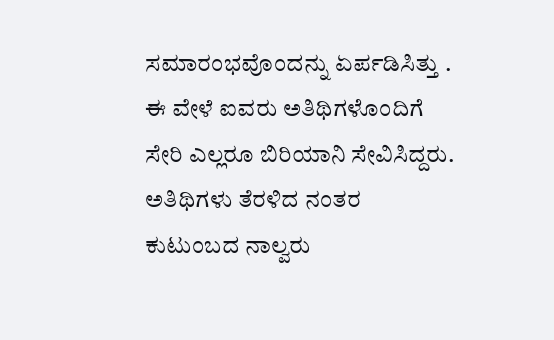ಸಮಾರಂಭವೊಂದನ್ನು ಏರ್ಪಡಿಸಿತ್ತು . ಈ ವೇಳೆ ಐವರು ಅತಿಥಿಗಳೊಂದಿಗೆ ಸೇರಿ ಎಲ್ಲರೂ ಬಿರಿಯಾನಿ ಸೇವಿಸಿದ್ದರು. ಅತಿಥಿಗಳು ತೆರಳಿದ ನಂತರ ಕುಟುಂಬದ ನಾಲ್ವರು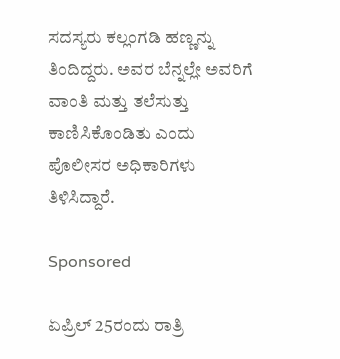ಸದಸ್ಯರು ಕಲ್ಲಂಗಡಿ ಹಣ್ಣನ್ನು ತಿಂದಿದ್ದರು. ಅವರ ಬೆನ್ನಲ್ಲೇ ಅವರಿಗೆ ವಾಂತಿ ಮತ್ತು ತಲೆಸುತ್ತು ಕಾಣಿಸಿಕೊಂಡಿತು ಎಂದು ಪೊಲೀಸರ ಅಧಿಕಾರಿಗಳು ತಿಳಿಸಿದ್ದಾರೆ.

Sponsored

ಏಪ್ರಿಲ್ 25ರಂದು ರಾತ್ರಿ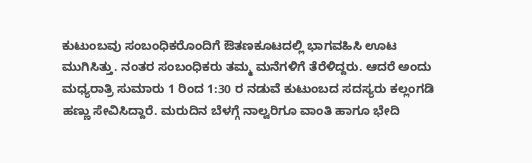ಕುಟುಂಬವು ಸಂಬಂಧಿಕರೊಂದಿಗೆ ಔತಣಕೂಟದಲ್ಲಿ ಭಾಗವಹಿಸಿ ಊಟ ಮುಗಿಸಿತ್ತು. ನಂತರ ಸಂಬಂಧಿಕರು ತಮ್ಮ ಮನೆಗಳಿಗೆ ತೆರೆಳಿದ್ದರು. ಆದರೆ ಅಂದು ಮಧ್ಯರಾತ್ರಿ ಸುಮಾರು 1 ರಿಂದ 1:30 ರ ನಡುವೆ ಕುಟುಂಬದ ಸದಸ್ಯರು ಕಲ್ಲಂಗಡಿ ಹಣ್ಣು ಸೇವಿಸಿದ್ದಾರೆ. ಮರುದಿನ ಬೆಳಗ್ಗೆ ನಾಲ್ವರಿಗೂ ವಾಂತಿ ಹಾಗೂ ಭೇದಿ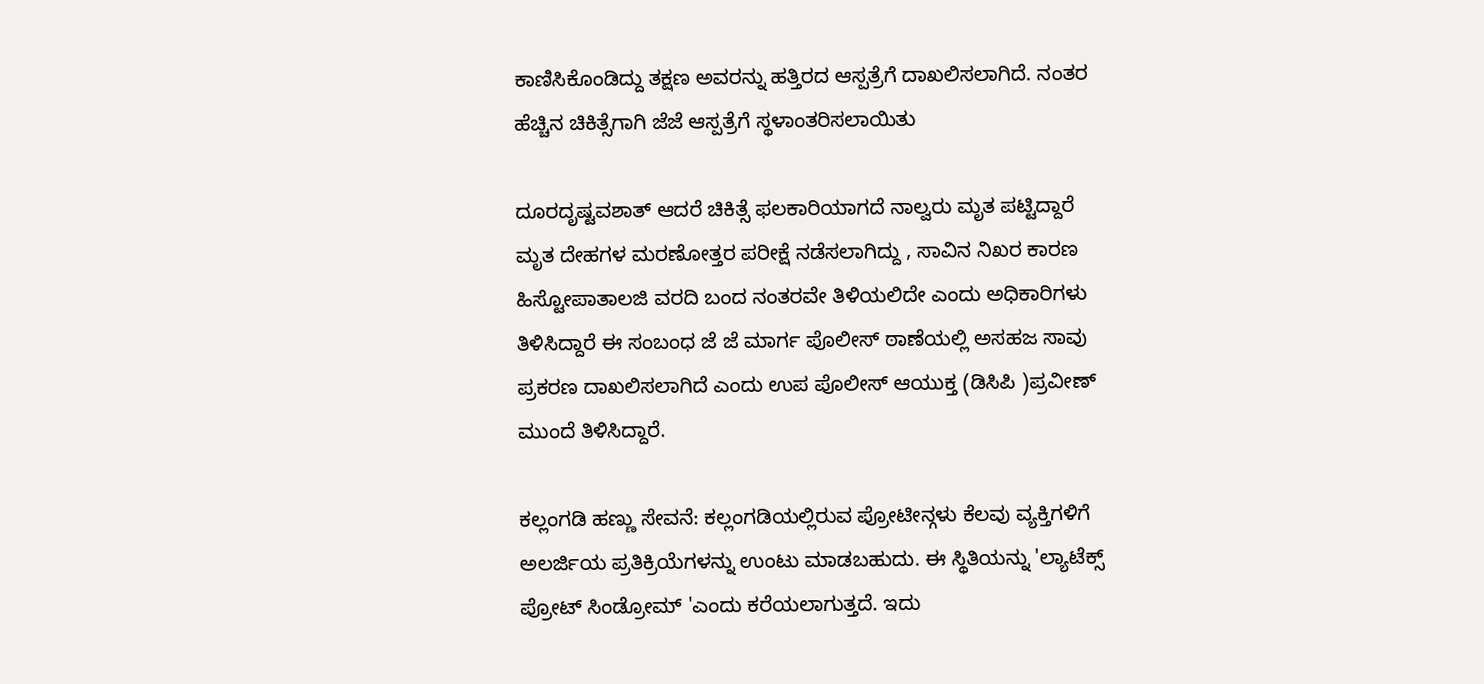ಕಾಣಿಸಿಕೊಂಡಿದ್ದು ತಕ್ಷಣ ಅವರನ್ನು ಹತ್ತಿರದ ಆಸ್ಪತ್ರೆಗೆ ದಾಖಲಿಸಲಾಗಿದೆ. ನಂತರ ಹೆಚ್ಚಿನ ಚಿಕಿತ್ಸೆಗಾಗಿ ಜೆಜೆ ಆಸ್ಪತ್ರೆಗೆ ಸ್ಥಳಾಂತರಿಸಲಾಯಿತು

ದೂರದೃಷ್ಟವಶಾತ್ ಆದರೆ ಚಿಕಿತ್ಸೆ ಫಲಕಾರಿಯಾಗದೆ ನಾಲ್ವರು ಮೃತ ಪಟ್ಟಿದ್ದಾರೆ ಮೃತ ದೇಹಗಳ ಮರಣೋತ್ತರ ಪರೀಕ್ಷೆ ನಡೆಸಲಾಗಿದ್ದು , ಸಾವಿನ ನಿಖರ ಕಾರಣ ಹಿಸ್ಟೋಪಾತಾಲಜಿ ವರದಿ ಬಂದ ನಂತರವೇ ತಿಳಿಯಲಿದೇ ಎಂದು ಅಧಿಕಾರಿಗಳು ತಿಳಿಸಿದ್ದಾರೆ ಈ ಸಂಬಂಧ ಜೆ ಜೆ ಮಾರ್ಗ ಪೊಲೀಸ್ ಠಾಣೆಯಲ್ಲಿ ಅಸಹಜ ಸಾವು ಪ್ರಕರಣ ದಾಖಲಿಸಲಾಗಿದೆ ಎಂದು ಉಪ ಪೊಲೀಸ್ ಆಯುಕ್ತ (ಡಿಸಿಪಿ )ಪ್ರವೀಣ್ ಮುಂದೆ ತಿಳಿಸಿದ್ದಾರೆ.

ಕಲ್ಲಂಗಡಿ ಹಣ್ಣು ಸೇವನೆ: ಕಲ್ಲಂಗಡಿಯಲ್ಲಿರುವ ಪ್ರೋಟೀನ್ಗಳು ಕೆಲವು ವ್ಯಕ್ತಿಗಳಿಗೆ ಅಲರ್ಜಿಯ ಪ್ರತಿಕ್ರಿಯೆಗಳನ್ನು ಉಂಟು ಮಾಡಬಹುದು. ಈ ಸ್ಥಿತಿಯನ್ನು 'ಲ್ಯಾಟೆಕ್ಸ್ ಪ್ರೋಟ್ ಸಿಂಡ್ರೋಮ್ 'ಎಂದು ಕರೆಯಲಾಗುತ್ತದೆ. ಇದು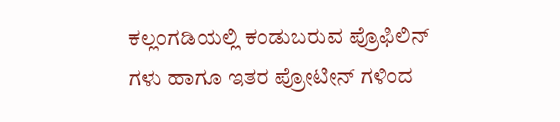ಕಲ್ಲಂಗಡಿಯಲ್ಲಿ ಕಂಡುಬರುವ ಪ್ರೊಫಿಲಿನ್ ಗಳು ಹಾಗೂ ಇತರ ಪ್ರೋಟೀನ್ ಗಳಿಂದ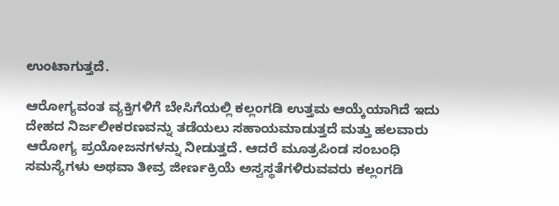ಉಂಟಾಗುತ್ತದೆ.

ಆರೋಗ್ಯವಂತ ವ್ಯಕ್ತಿಗಳಿಗೆ ಬೇಸಿಗೆಯಲ್ಲಿ ಕಲ್ಲಂಗಡಿ ಉತ್ತಮ ಆಯ್ಕೆಯಾಗಿದೆ ಇದು ದೇಹದ ನಿರ್ಜಲೀಕರಣವನ್ನು ತಡೆಯಲು ಸಹಾಯಮಾಡುತ್ತದೆ ಮತ್ತು ಹಲವಾರು ಆರೋಗ್ಯ ಪ್ರಯೋಜನಗಳನ್ನು ನೀಡುತ್ತದೆ. ಆದರೆ ಮೂತ್ರಪಿಂಡ ಸಂಬಂಧಿ ಸಮಸ್ಯೆಗಳು ಅಥವಾ ತೀವ್ರ ಜೀರ್ಣಕ್ರಿಯೆ ಅಸ್ವಸ್ಥತೆಗಳಿರುವವರು ಕಲ್ಲಂಗಡಿ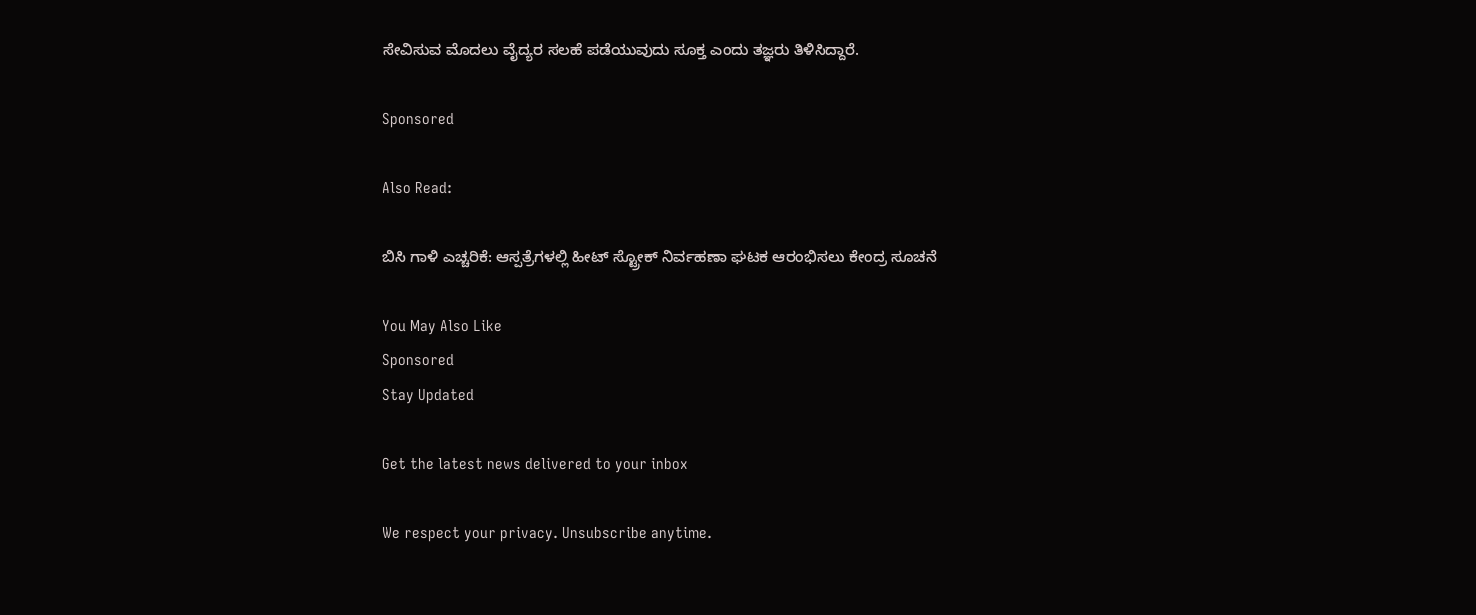ಸೇವಿಸುವ ಮೊದಲು ವೈದ್ಯರ ಸಲಹೆ ಪಡೆಯುವುದು ಸೂಕ್ತ ಎಂದು ತಜ್ಞರು ತಿಳಿಸಿದ್ದಾರೆ.

Sponsored

Also Read:

ಬಿಸಿ ಗಾಳಿ ಎಚ್ಚರಿಕೆ: ಆಸ್ಪತ್ರೆಗಳಲ್ಲಿ ಹೀಟ್ ಸ್ಟ್ರೋಕ್ ನಿರ್ವಹಣಾ ಘಟಕ ಆರಂಭಿಸಲು ಕೇಂದ್ರ ಸೂಚನೆ

You May Also Like
Sponsored
Stay Updated

Get the latest news delivered to your inbox

We respect your privacy. Unsubscribe anytime.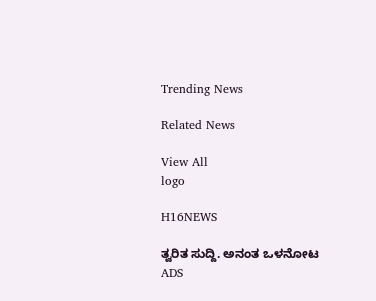Trending News

Related News

View All
logo

H16NEWS

ತ್ವರಿತ ಸುದ್ದಿ. ಅನಂತ ಒಳನೋಟ
ADS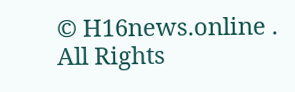© H16news.online . All Rights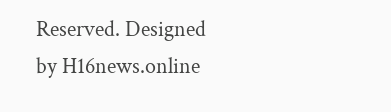Reserved. Designed by H16news.online